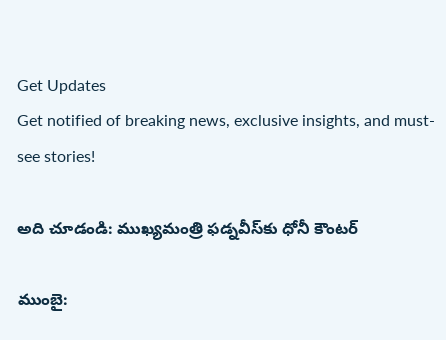Get Updates
Get notified of breaking news, exclusive insights, and must-see stories!

అది చూడండి: ముఖ్యమంత్రి ఫడ్నవీస్‌కు ధోనీ కౌంటర్

ముంబై: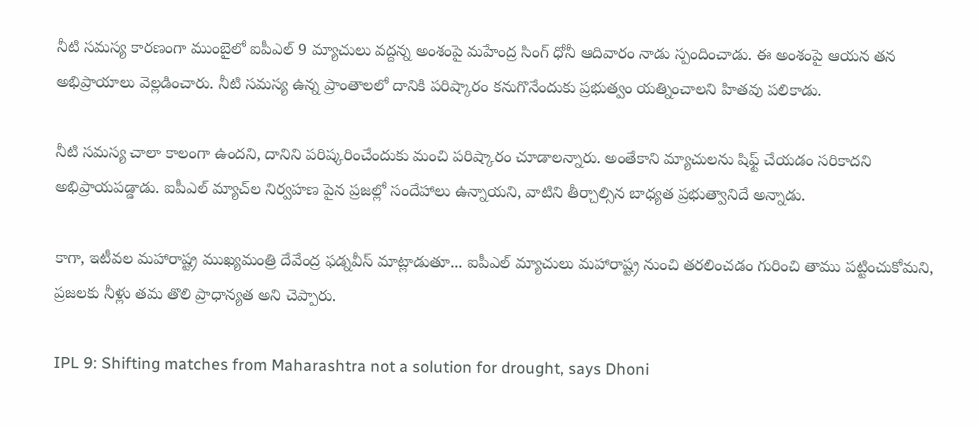నీటి సమస్య కారణంగా ముంబైలో ఐపీఎల్ 9 మ్యాచులు వద్దన్న అంశంపై మహేంద్ర సింగ్ ధోనీ ఆదివారం నాడు స్పందించాడు. ఈ అంశంపై ఆయన తన అభిప్రాయాలు వెల్లడించారు. నీటి సమస్య ఉన్న ప్రాంతాలలో దానికి పరిష్కారం కనుగొనేందుకు ప్రభుత్వం యత్నించాలని హితవు పలికాడు.

నీటి సమస్య చాలా కాలంగా ఉందని, దానిని పరిష్కరించేందుకు మంచి పరిష్కారం చూడాలన్నారు. అంతేకాని మ్యాచులను షిఫ్ట్ చేయడం సరికాదని అభిప్రాయపడ్డాడు. ఐపీఎల్ మ్యాచ్‌ల నిర్వహణ పైన ప్రజల్లో సందేహాలు ఉన్నాయని, వాటిని తీర్చాల్సిన బాధ్యత ప్రభుత్వానిదే అన్నాడు.

కాగా, ఇటీవల మహారాష్ట్ర ముఖ్యమంత్రి దేవేంద్ర ఫడ్నవీస్ మాట్లాడుతూ... ఐపీఎల్ మ్యాచులు మహారాష్ట్ర నుంచి తరలించడం గురించి తాము పట్టించుకోమని, ప్రజలకు నీళ్లు తమ తొలి ప్రాధాన్యత అని చెప్పారు.

IPL 9: Shifting matches from Maharashtra not a solution for drought, says Dhoni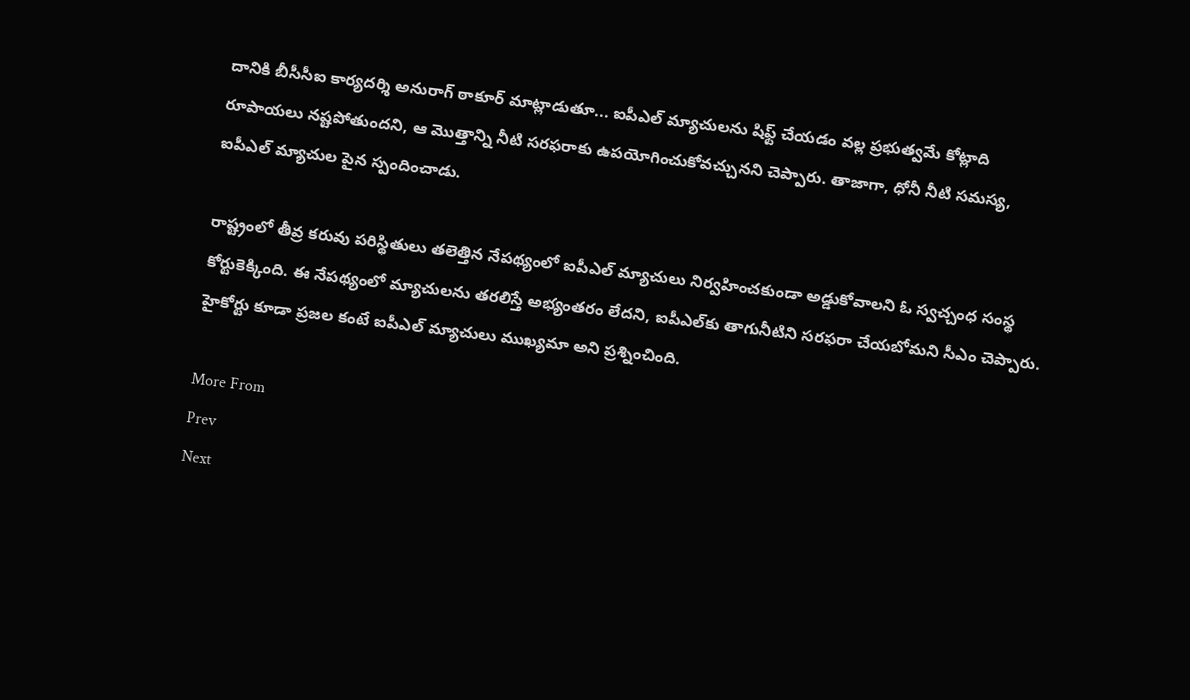దానికి బీసీసీఐ కార్యదర్శి అనురాగ్ ఠాకూర్ మాట్లాడుతూ... ఐపీఎల్ మ్యాచులను షిఫ్ట్ చేయడం వల్ల ప్రభుత్వమే కోట్లాది రూపాయలు నష్టపోతుందని, ఆ మొత్తాన్ని నీటి సరఫరాకు ఉపయోగించుకోవచ్చునని చెప్పారు. తాజాగా, ధోనీ నీటి సమస్య, ఐపీఎల్ మ్యాచుల పైన స్పందించాడు.

రాష్ట్రంలో తీవ్ర కరువు పరిస్థితులు తలెత్తిన నేపథ్యంలో ఐపీఎల్ మ్యాచులు నిర్వహించకుండా అడ్డుకోవాలని ఓ స్వచ్చంధ సంస్థ కోర్టుకెక్కింది. ఈ నేపథ్యంలో మ్యాచులను తరలిస్తే అభ్యంతరం లేదని, ఐపీఎల్‌కు తాగునీటిని సరఫరా చేయబోమని సీఎం చెప్పారు. హైకోర్టు కూడా ప్రజల కంటే ఐపీఎల్ మ్యాచులు ముఖ్యమా అని ప్రశ్నించింది.

More From
Prev
Next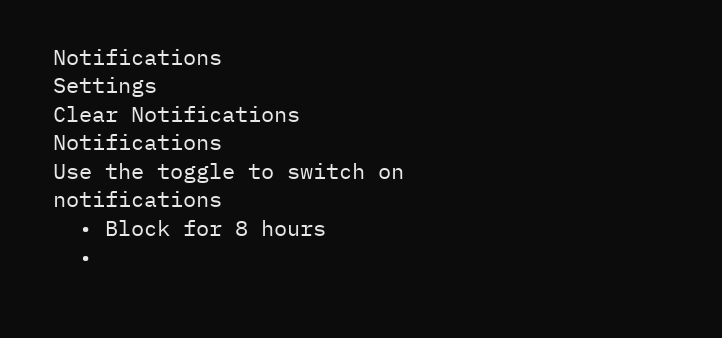Notifications
Settings
Clear Notifications
Notifications
Use the toggle to switch on notifications
  • Block for 8 hours
  •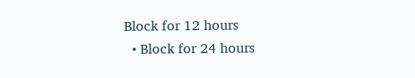Block for 12 hours
  • Block for 24 hours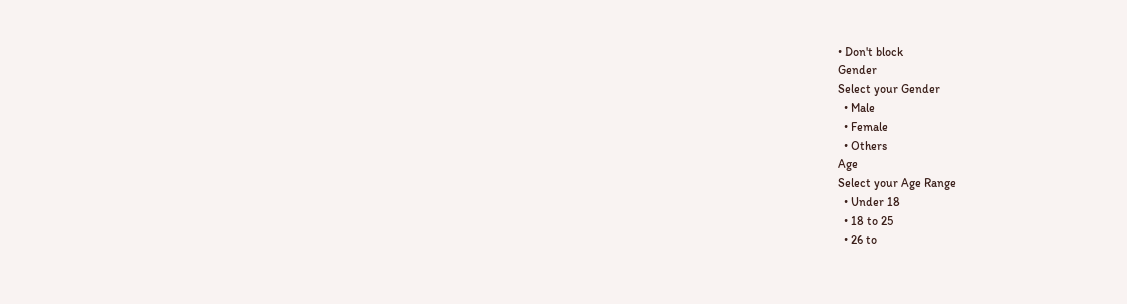• Don't block
Gender
Select your Gender
  • Male
  • Female
  • Others
Age
Select your Age Range
  • Under 18
  • 18 to 25
  • 26 to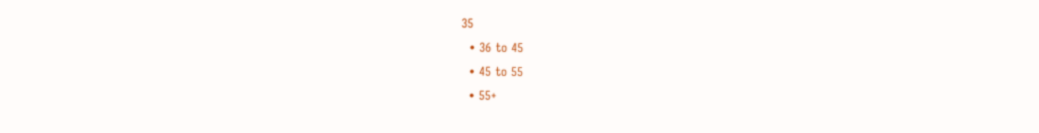35
  • 36 to 45
  • 45 to 55
  • 55+